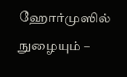ஹோர்முஸில் நுழையும் –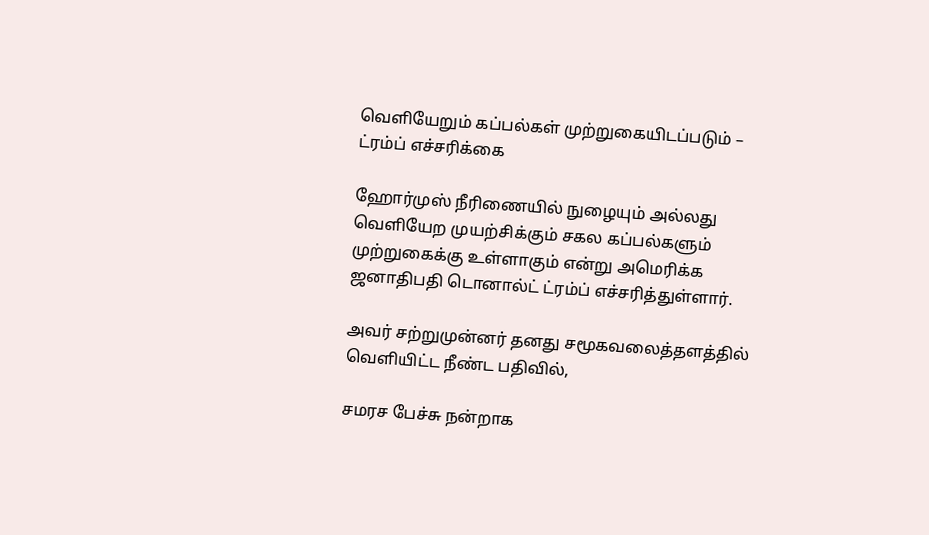வெளியேறும் கப்பல்கள் முற்றுகையிடப்படும் – ட்ரம்ப் எச்சரிக்கை

ஹோர்முஸ் நீரிணையில் நுழையும் அல்லது வெளியேற முயற்சிக்கும் சகல கப்பல்களும் முற்றுகைக்கு உள்ளாகும் என்று அமெரிக்க ஜனாதிபதி டொனால்ட் ட்ரம்ப் எச்சரித்துள்ளார்.

அவர் சற்றுமுன்னர் தனது சமூகவலைத்தளத்தில் வெளியிட்ட நீண்ட பதிவில்,

சமரச பேச்சு நன்றாக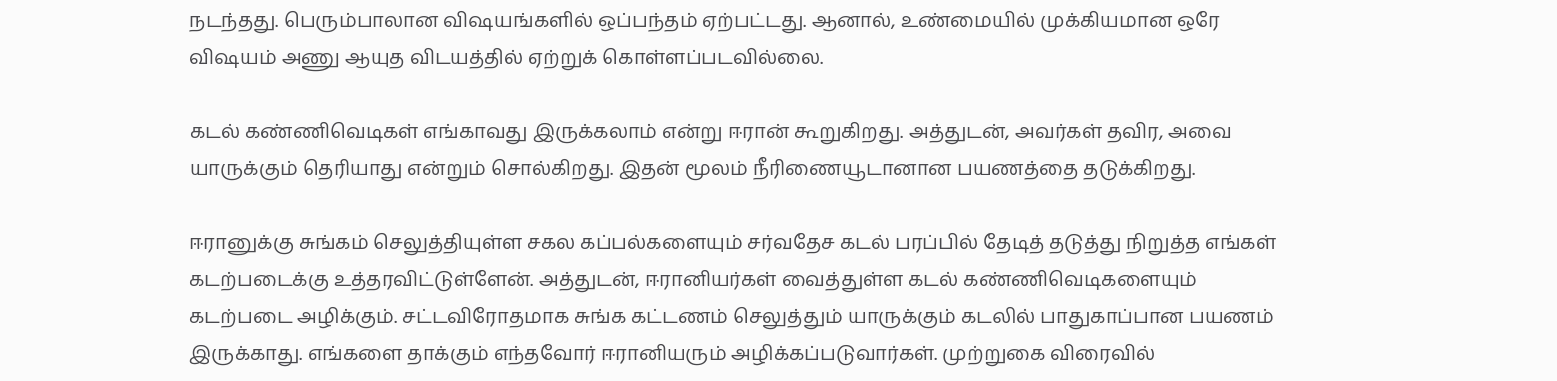நடந்தது. பெரும்பாலான விஷயங்களில் ஒப்பந்தம் ஏற்பட்டது. ஆனால், உண்மையில் முக்கியமான ஒரே விஷயம் அணு ஆயுத விடயத்தில் ஏற்றுக் கொள்ளப்படவில்லை.

கடல் கண்ணிவெடிகள் எங்காவது இருக்கலாம் என்று ஈரான் கூறுகிறது. அத்துடன், அவர்கள் தவிர, அவை யாருக்கும் தெரியாது என்றும் சொல்கிறது. இதன் மூலம் நீரிணையூடானான பயணத்தை தடுக்கிறது.

ஈரானுக்கு சுங்கம் செலுத்தியுள்ள சகல கப்பல்களையும் சர்வதேச கடல் பரப்பில் தேடித் தடுத்து நிறுத்த எங்கள் கடற்படைக்கு உத்தரவிட்டுள்ளேன். அத்துடன், ஈரானியர்கள் வைத்துள்ள கடல் கண்ணிவெடிகளையும் கடற்படை அழிக்கும். சட்டவிரோதமாக சுங்க கட்டணம் செலுத்தும் யாருக்கும் கடலில் பாதுகாப்பான பயணம் இருக்காது. எங்களை தாக்கும் எந்தவோர் ஈரானியரும் அழிக்கப்படுவார்கள். முற்றுகை விரைவில்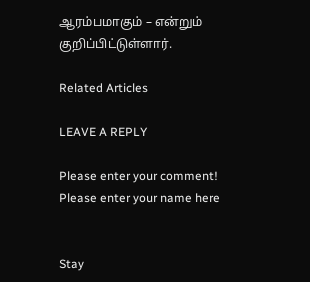ஆரம்பமாகும் – என்றும் குறிப்பிட்டுள்ளார்.

Related Articles

LEAVE A REPLY

Please enter your comment!
Please enter your name here


Stay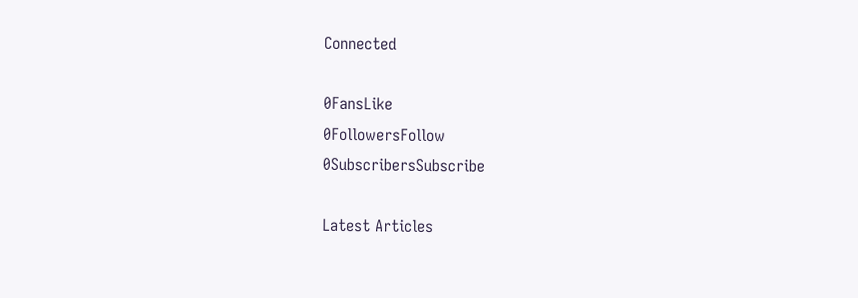Connected

0FansLike
0FollowersFollow
0SubscribersSubscribe

Latest Articles